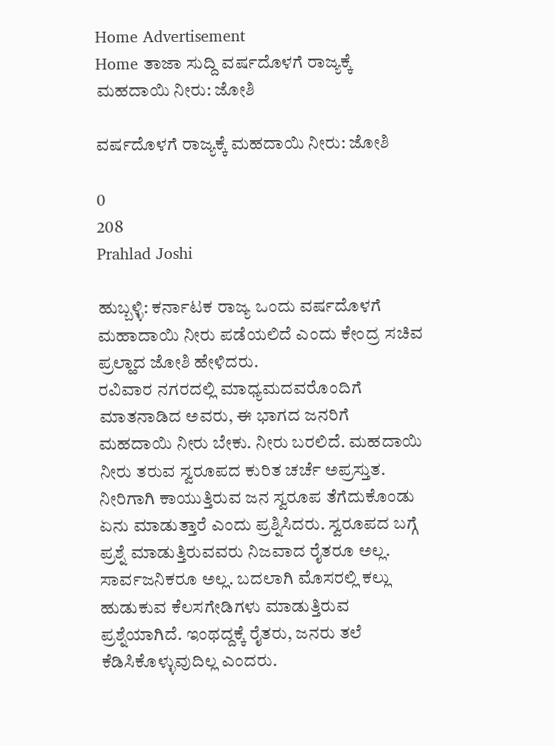Home Advertisement
Home ತಾಜಾ ಸುದ್ದಿ ವರ್ಷದೊಳಗೆ ರಾಜ್ಯಕ್ಕೆ ಮಹದಾಯಿ ನೀರು: ಜೋಶಿ

ವರ್ಷದೊಳಗೆ ರಾಜ್ಯಕ್ಕೆ ಮಹದಾಯಿ ನೀರು: ಜೋಶಿ

0
208
Prahlad Joshi

ಹುಬ್ಬಳ್ಳಿ: ಕರ್ನಾಟಕ ರಾಜ್ಯ ಒಂದು ವರ್ಷದೊಳಗೆ ಮಹಾದಾಯಿ ನೀರು ಪಡೆಯಲಿದೆ ಎಂದು ಕೇಂದ್ರ ಸಚಿವ ಪ್ರಲ್ಹಾದ ಜೋಶಿ ಹೇಳಿದರು.
ರವಿವಾರ ನಗರದಲ್ಲಿ ಮಾಧ್ಯಮದವರೊಂದಿಗೆ ಮಾತನಾಡಿದ ಅವರು, ಈ ಭಾಗದ ಜನರಿಗೆ ಮಹದಾಯಿ ನೀರು ಬೇಕು. ನೀರು ಬರಲಿದೆ. ಮಹದಾಯಿ ನೀರು ತರುವ ಸ್ವರೂಪದ ಕುರಿತ ಚರ್ಚೆ ಅಪ್ರಸ್ತುತ. ನೀರಿಗಾಗಿ ಕಾಯುತ್ತಿರುವ ಜನ ಸ್ವರೂಪ ತೆಗೆದುಕೊಂಡು ಏನು ಮಾಡುತ್ತಾರೆ ಎಂದು ಪ್ರಶ್ನಿಸಿದರು. ಸ್ವರೂಪದ ಬಗ್ಗೆ ಪ್ರಶ್ನೆ ಮಾಡುತ್ತಿರುವವರು ನಿಜವಾದ ರೈತರೂ ಅಲ್ಲ. ಸಾರ್ವಜನಿಕರೂ ಅಲ್ಲ. ಬದಲಾಗಿ ಮೊಸರಲ್ಲಿ ಕಲ್ಲು ಹುಡುಕುವ ಕೆಲಸಗೇಡಿಗಳು ಮಾಡುತ್ತಿರುವ ಪ್ರಶ್ನೆಯಾಗಿದೆ. ಇಂಥದ್ದಕ್ಕೆ ರೈತರು, ಜನರು ತಲೆ ಕೆಡಿಸಿಕೊಳ್ಳುವುದಿಲ್ಲ ಎಂದರು.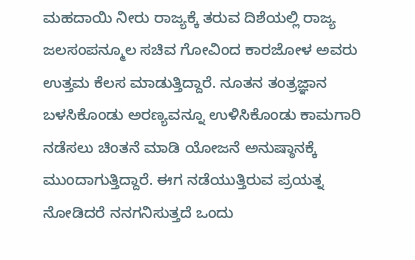ಮಹದಾಯಿ ನೀರು ರಾಜ್ಯಕ್ಕೆ ತರುವ ದಿಶೆಯಲ್ಲಿ ರಾಜ್ಯ ಜಲಸಂಪನ್ಮೂಲ ಸಚಿವ ಗೋವಿಂದ ಕಾರಜೋಳ ಅವರು ಉತ್ತಮ ಕೆಲಸ ಮಾಡುತ್ತಿದ್ದಾರೆ. ನೂತನ ತಂತ್ರಜ್ಞಾನ ಬಳಸಿಕೊಂಡು ಅರಣ್ಯವನ್ನೂ ಉಳಿಸಿಕೊಂಡು ಕಾಮಗಾರಿ ನಡೆಸಲು ಚಿಂತನೆ ಮಾಡಿ ಯೋಜನೆ ಅನುಷ್ಠಾನಕ್ಕೆ ಮುಂದಾಗುತ್ತಿದ್ದಾರೆ. ಈಗ ನಡೆಯುತ್ತಿರುವ ಪ್ರಯತ್ನ ನೋಡಿದರೆ ನನಗನಿಸುತ್ತದೆ ಒಂದು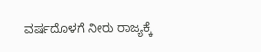ವರ್ಷದೊಳಗೆ ನೀರು ರಾಜ್ಯಕ್ಕೆ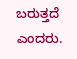ಬರುತ್ತದೆ ಎಂದರು.